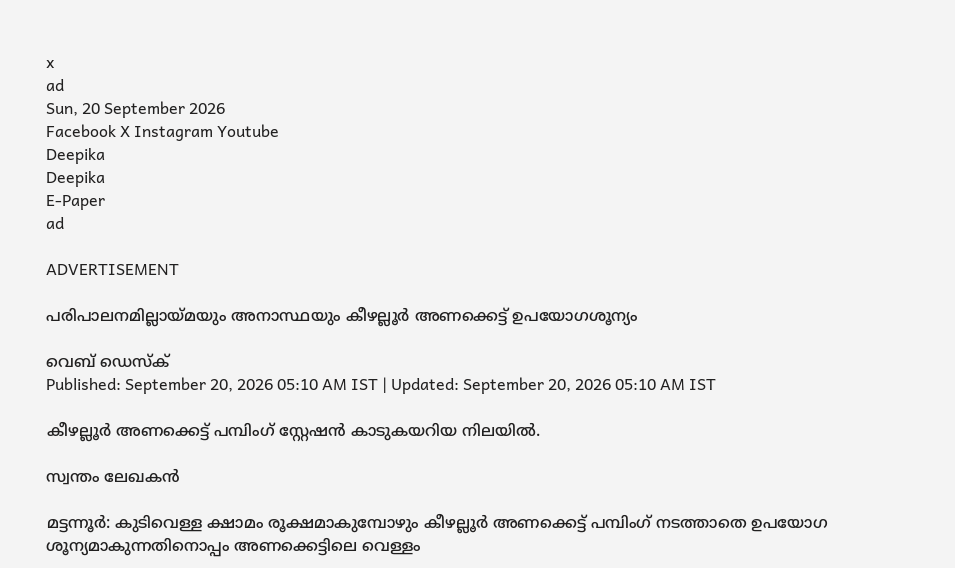x
ad
Sun, 20 September 2026
Facebook X Instagram Youtube
Deepika
Deepika
E-Paper
ad

ADVERTISEMENT

പരിപാലനമില്ലായ്മയും അനാസ്ഥയും കീഴല്ലൂർ അണക്കെട്ട് ഉപയോഗശൂന്യം

വെബ് ഡെസ്ക്
Published: September 20, 2026 05:10 AM IST | Updated: September 20, 2026 05:10 AM IST

കീഴല്ലൂർ അണക്കെട്ട് പമ്പിംഗ് സ്റ്റേഷൻ കാടുകയറിയ നിലയിൽ.

സ്വന്തം ലേഖകൻ

മട്ടന്നൂർ: കുടിവെള്ള ക്ഷാമം രൂക്ഷമാകുമ്പോഴും കീഴല്ലൂർ അണക്കെട്ട് പമ്പിംഗ് നടത്താതെ ഉപയോഗ ശൂന്യമാകുന്നതിനൊപ്പം അണക്കെട്ടിലെ വെള്ളം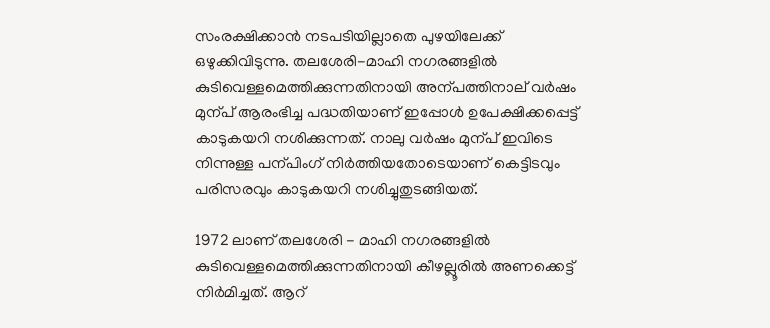സംരക്ഷിക്കാൻ നടപടിയില്ലാതെ പുഴയിലേക്ക് ഒഴുക്കിവിടുന്നു. തലശേരി-മാഹി നഗരങ്ങളിൽ കുടിവെള്ളമെത്തിക്കുന്നതിനായി അന്പത്തിനാല് വർഷം മുന്പ് ആരംഭിച്ച പദ്ധതിയാണ് ഇപ്പോൾ ഉപേക്ഷിക്കപ്പെട്ട് കാടുകയറി നശിക്കുന്നത്. നാലു വർഷം മുന്പ് ഇവിടെ നിന്നുള്ള പന്പിംഗ് നിർത്തിയതോടെയാണ് കെട്ടിടവും പരിസരവും കാടുകയറി നശിച്ചുതുടങ്ങിയത്.

1972 ലാണ് തലശേരി - മാഹി നഗരങ്ങളിൽ കുടിവെള്ളമെത്തിക്കുന്നതിനായി കീഴല്ലൂരിൽ അണക്കെട്ട് നിർമിച്ചത്. ആറ്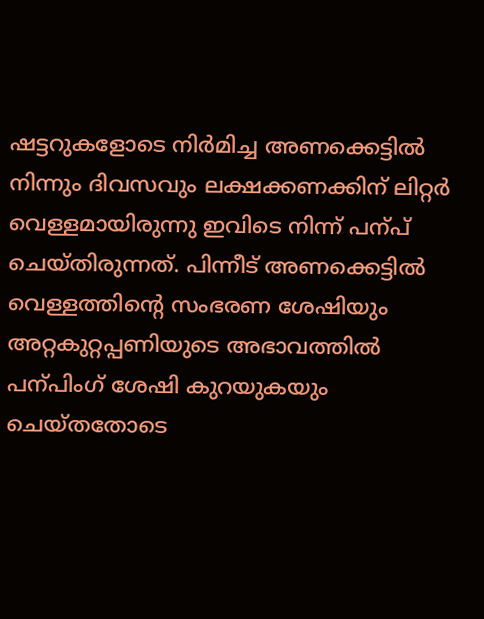ഷട്ടറുകളോടെ നിർമിച്ച അണക്കെട്ടിൽ നിന്നും ദിവസവും ലക്ഷക്കണക്കിന് ലിറ്റർ വെള്ളമായിരുന്നു ഇവിടെ നിന്ന് പന്പ് ചെയ്തിരുന്നത്. പിന്നീട് അണക്കെട്ടിൽ വെള്ളത്തിന്‍റെ സംഭരണ ശേഷിയും അറ്റകുറ്റപ്പണിയുടെ അഭാവത്തിൽ പന്പിംഗ് ശേഷി കുറയുകയും ചെയ്തതോടെ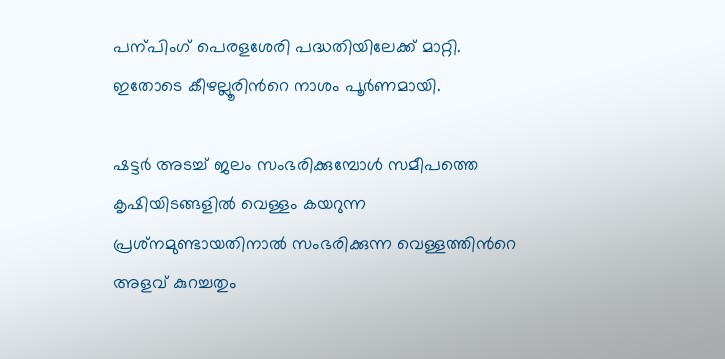പന്പിംഗ് പെരളശേരി പദ്ധതിയിലേക്ക് മാറ്റി. ഇതോടെ കീഴല്ലൂരിന്‍റെ നാശം പൂർണമായി.

ഷട്ടർ അടച്ച് ജലം സംഭരിക്കുമ്പോൾ സമീപത്തെ കൃഷിയിടങ്ങളിൽ വെള്ളം കയറുന്ന പ്രശ്‌നമുണ്ടായതിനാൽ സംഭരിക്കുന്ന വെള്ളത്തിന്‍റെ അളവ് കുറച്ചതും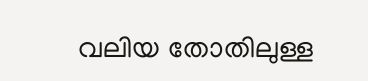വലിയ തോതിലുള്ള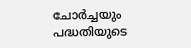ചോർച്ചയും പദ്ധതിയുടെ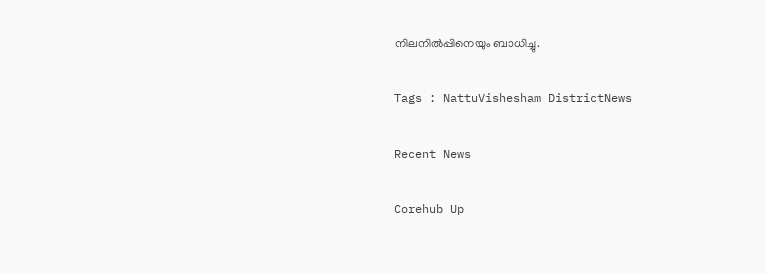നിലനിൽപ്പിനെയും ബാധിച്ചു.

Tags : NattuVishesham DistrictNews

Recent News

Corehub Up